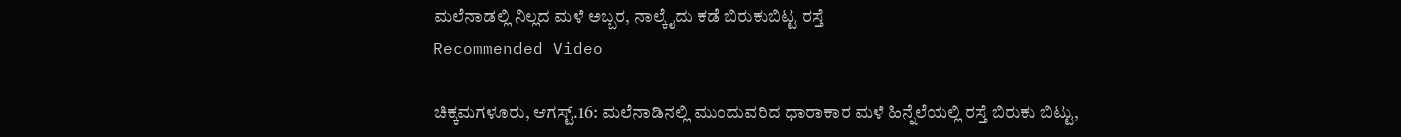ಮಲೆನಾಡಲ್ಲಿ ನಿಲ್ಲದ ಮಳೆ ಅಬ್ಬರ, ನಾಲ್ಕೈದು ಕಡೆ ಬಿರುಕುಬಿಟ್ಟ ರಸ್ತೆ
Recommended Video

ಚಿಕ್ಕಮಗಳೂರು, ಆಗಸ್ಟ್.16: ಮಲೆನಾಡಿನಲ್ಲಿ ಮುಂದುವರಿದ ಧಾರಾಕಾರ ಮಳೆ ಹಿನ್ನೆಲೆಯಲ್ಲಿ ರಸ್ತೆ ಬಿರುಕು ಬಿಟ್ಟು,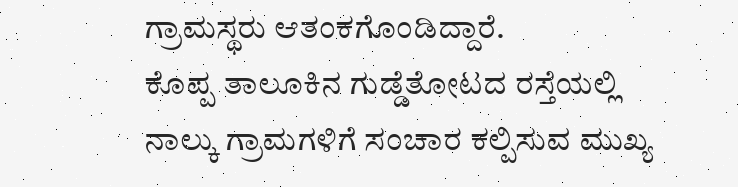ಗ್ರಾಮಸ್ಥರು ಆತಂಕಗೊಂಡಿದ್ದಾರೆ.
ಕೊಪ್ಪ ತಾಲೂಕಿನ ಗುಡ್ಡೆತೋಟದ ರಸ್ತೆಯಲ್ಲಿ ನಾಲ್ಕು ಗ್ರಾಮಗಳಿಗೆ ಸಂಚಾರ ಕಲ್ಪಿಸುವ ಮುಖ್ಯ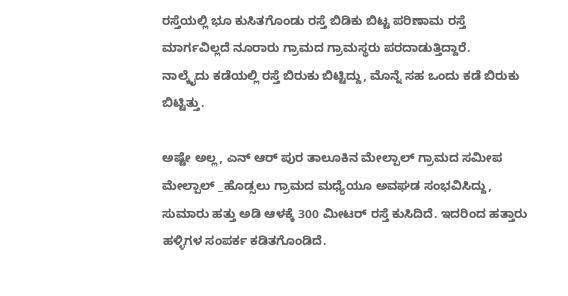ರಸ್ತೆಯಲ್ಲಿ ಭೂ ಕುಸಿತಗೊಂಡು ರಸ್ತೆ ಬಿಡಿಕು ಬಿಟ್ಟ ಪರಿಣಾಮ ರಸ್ತೆ ಮಾರ್ಗವಿಲ್ಲದೆ ನೂರಾರು ಗ್ರಾಮದ ಗ್ರಾಮಸ್ಥರು ಪರದಾಡುತ್ತಿದ್ದಾರೆ.
ನಾಲ್ಕೈದು ಕಡೆಯಲ್ಲಿ ರಸ್ತೆ ಬಿರುಕು ಬಿಟ್ಟಿದ್ದು, ಮೊನ್ನೆ ಸಹ ಒಂದು ಕಡೆ ಬಿರುಕು ಬಿಟ್ಟಿತ್ತು.

ಅಷ್ಟೇ ಅಲ್ಲ, ಎನ್ ಆರ್ ಪುರ ತಾಲೂಕಿನ ಮೇಲ್ಪಾಲ್ ಗ್ರಾಮದ ಸಮೀಪ ಮೇಲ್ಪಾಲ್ _ಹೊಡ್ಸಲು ಗ್ರಾಮದ ಮಧ್ಯೆಯೂ ಅವಘಡ ಸಂಭವಿಸಿದ್ದು, ಸುಮಾರು ಹತ್ತು ಅಡಿ ಆಳಕ್ಕೆ 300 ಮೀಟರ್ ರಸ್ತೆ ಕುಸಿದಿದೆ. ಇದರಿಂದ ಹತ್ತಾರು ಹಳ್ಳಿಗಳ ಸಂಪರ್ಕ ಕಡಿತಗೊಂಡಿದೆ.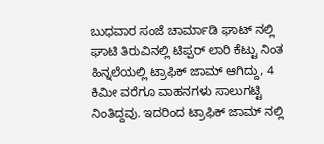ಬುಧವಾರ ಸಂಜೆ ಚಾರ್ಮಾಡಿ ಘಾಟ್ ನಲ್ಲಿ ಘಾಟಿ ತಿರುವಿನಲ್ಲಿ ಟಿಪ್ಪರ್ ಲಾರಿ ಕೆಟ್ಟು ನಿಂತ ಹಿನ್ನಲೆಯಲ್ಲಿ ಟ್ರಾಫಿಕ್ ಜಾಮ್ ಆಗಿದ್ದು, 4 ಕಿಮೀ ವರೆಗೂ ವಾಹನಗಳು ಸಾಲುಗಟ್ಟಿ ನಿಂತಿದ್ದವು. ಇದರಿಂದ ಟ್ರಾಫಿಕ್ ಜಾಮ್ ನಲ್ಲಿ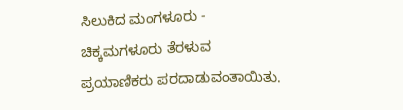ಸಿಲುಕಿದ ಮಂಗಳೂರು - ಚಿಕ್ಕಮಗಳೂರು ತೆರಳುವ ಪ್ರಯಾಣಿಕರು ಪರದಾಡುವಂತಾಯಿತು.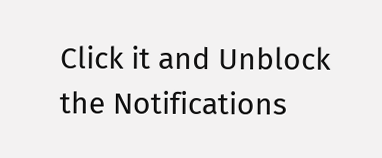Click it and Unblock the Notifications